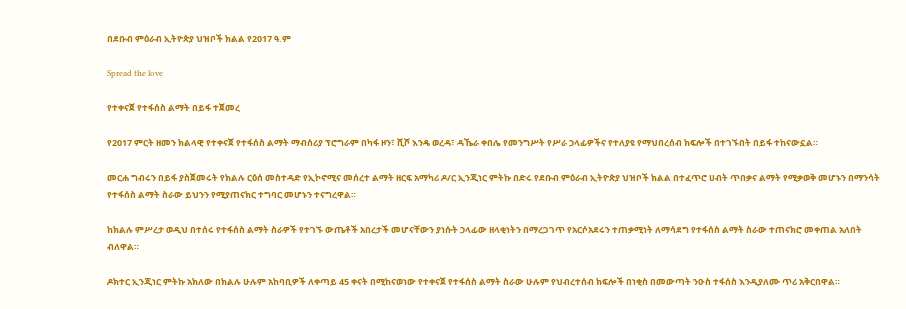በደቡብ ምዕራብ ኢትዮጵያ ህዝቦች ክልል የ2017 ዓ.ም

Spread the love

የተቀናጀ የተፋሰስ ልማት በይፋ ተጀመረ

የ2017 ምርት ዘመን ክልላዊ የተቀናጀ የተፋሰስ ልማት ማብሰሪያ ፕሮግራም በካፋ ዞን፣ ሺሾ እንዴ ወረዳ፣ ዳኼራ ቀበሌ የመንግሥት የሥራ ኃላፊዎችና የተለያዩ የማህበረሰብ ክፍሎች በተገኙበት በይፋ ተከናውኗል።

መርሐ ግብሩን በይፋ ያስጀመሩት የክልሉ ርዕሰ መስተዳድ የኢኮኖሚና መሰረተ ልማት ዘርፍ አማካሪ ዶ/ር ኢንጂነር ምትኩ በድሩ የደቡብ ምዕራብ ኢትዮጵያ ህዝቦች ክልል በተፈጥሮ ሀብት ጥበቃና ልማት የሚቃወቅ መሆኑን በማንሳት የተፋሰስ ልማት ስራው ይህንን የሚያጠናክር ተግባር መሆኑን ተናግረዋል።

ከክልሉ ምሥረታ ወዲህ በተሰሩ የተፋሰስ ልማት ስራዎች የተገኙ ውጤቶች አበረታች መሆናቸውን ያነሱት ኃላፊው ዘላቂነትን በማረጋገጥ የአርሶአደሩን ተጠቃሚነት ለማሳደግ የተፋሰስ ልማት ስራው ተጠናክሮ መቀጠል አለበት ብለዋል።

ዶክተር ኢንጂነር ምትኩ አክለው በክልሉ ሁሉም አከባቢዎች ለቀጣይ 45 ቀናት በሚከናወነው የተቀናጀ የተፋሰስ ልማት ስራው ሁሉም የህብረተሰብ ክፍሎች በነቂስ በመውጣት ንዑስ ተፋሰስ እንዲያለሙ ጥሪ አቅርበዋል።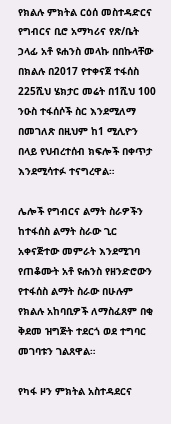የክልሉ ምክትል ርዕሰ መስተዳድርና የግብርና ቢሮ አማካሪና የጽ/ቤት ኃላፊ አቶ ዩሐንስ መላኩ በበኩላቸው በክልሉ በ2017 የተቀናጀ ተፋሰስ 225ሺህ ሄክታር መሬት በ1ሺህ 100 ንዑስ ተፋሰሶች ስር እንደሚለማ በመገለጽ በዚህም ከ1 ሚሊዮን በላይ የህብረተሰብ ክፍሎች በቀጥታ እንደሚሳተፉ ተናግረዋል።

ሌሎች የግብርና ልማት ስራዎችን ከተፋሰስ ልማት ስራው ጊር አቀናጅተው መምራት እንደሚገባ የጠቆሙት አቶ ዩሐንስ የዘንድሮውን የተፋሰስ ልማት ስራው በሁሉም የክልሉ አከባቢዎች ለማስፈጸም በቂ ቅደመ ዝግጅት ተደርጎ ወደ ተግባር መገባቱን ገልጸዋል።

የካፋ ዞን ምክትል አስተዳደርና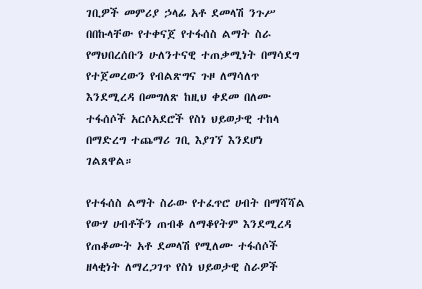ገቢዎች መምሪያ ኃላፊ አቶ ደመላሽ ንጉሥ በበኩላቸው የተቀናጀ የተፋሰስ ልማት ስራ የማህበረሰቡን ሁለንተናዊ ተጠቃሚነት በማሳደግ የተጀመረውን የብልጽግና ጉዞ ለማሳለጥ እንደሚረዳ በመግለጽ ከዚህ ቀደመ በለሙ ተፋሰሶች አርሶአደሮች የስነ ህይወታዊ ተከላ በማድረግ ተጨማሪ ገቢ እያገኘ እንደሆነ ገልጸዋል።

የተፋሰስ ልማት ስራው የተፈጥሮ ሀብት በማሻሻል የውሃ ሀብቶችን ጠብቆ ለማቆየትም እንደሚረዳ የጠቆሙት አቶ ደመላሽ የሚለሙ ተፋሰሶች ዘላቂነት ለማረጋገጥ የስነ ህይወታዊ ስራዎች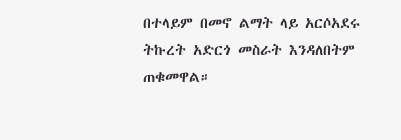በተላይም በመኖ ልማት ላይ አርሶአደሩ ትኩረት አድርጎ መስራት እንዳለበትም ጠቁመዋል።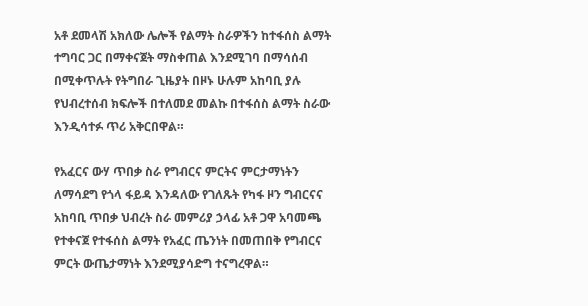አቶ ደመላሽ አክለው ሌሎች የልማት ስራዎችን ከተፋሰስ ልማት ተግባር ጋር በማቀናጀት ማስቀጠል እንደሚገባ በማሳሰብ በሚቀጥሉት የትግበራ ጊዜያት በዞኑ ሁሉም አከባቢ ያሉ የህብረተሰብ ክፍሎች በተለመደ መልኩ በተፋሰስ ልማት ስራው እንዲሳተፉ ጥሪ አቅርበዋል።

የአፈርና ውሃ ጥበቃ ስራ የግብርና ምርትና ምርታማነትን ለማሳደግ የጎላ ፋይዳ እንዳለው የገለጹት የካፋ ዞን ግብርናና አከባቢ ጥበቃ ህብረት ስራ መምሪያ ኃላፊ አቶ ጋዋ አባመጫ የተቀናጀ የተፋሰስ ልማት የአፈር ጤንነት በመጠበቅ የግብርና ምርት ውጤታማነት እንደሚያሳድግ ተናግረዋል።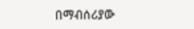በማብሰሪያው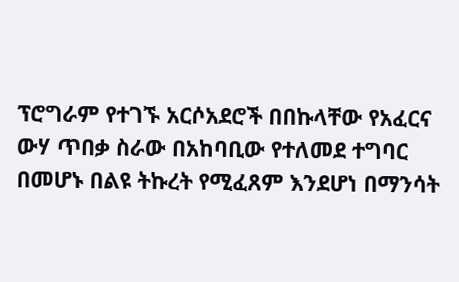ፕሮግራም የተገኙ አርሶአደሮች በበኩላቸው የአፈርና ውሃ ጥበቃ ስራው በአከባቢው የተለመደ ተግባር በመሆኑ በልዩ ትኩረት የሚፈጸም እንደሆነ በማንሳት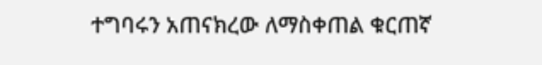ተግባሩን አጠናክረው ለማስቀጠል ቁርጠኛ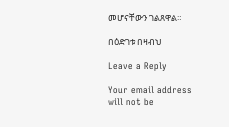መሆናቸውን ገልጸዋል።

በዕድገቱ በዛብህ

Leave a Reply

Your email address will not be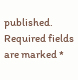published. Required fields are marked *